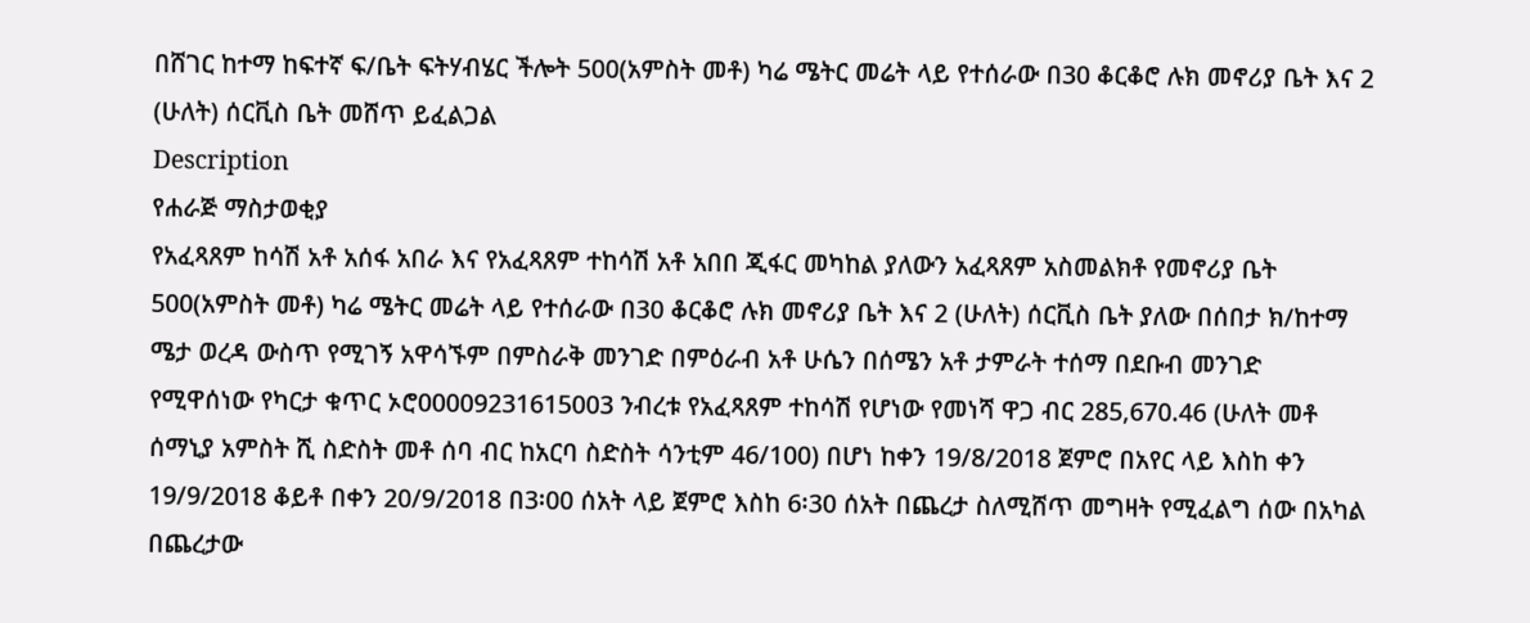በሸገር ከተማ ከፍተኛ ፍ/ቤት ፍትሃብሄር ችሎት 500(አምስት መቶ) ካሬ ሜትር መሬት ላይ የተሰራው በ30 ቆርቆሮ ሉክ መኖሪያ ቤት እና 2 (ሁለት) ሰርቪስ ቤት መሸጥ ይፈልጋል
Description
የሐራጅ ማስታወቂያ
የአፈጻጸም ከሳሽ አቶ አሰፋ አበራ እና የአፈጻጸም ተከሳሽ አቶ አበበ ጂፋር መካከል ያለውን አፈጻጸም አስመልክቶ የመኖሪያ ቤት 500(አምስት መቶ) ካሬ ሜትር መሬት ላይ የተሰራው በ30 ቆርቆሮ ሉክ መኖሪያ ቤት እና 2 (ሁለት) ሰርቪስ ቤት ያለው በሰበታ ክ/ከተማ ሜታ ወረዳ ውስጥ የሚገኝ አዋሳኙም በምስራቅ መንገድ በምዕራብ አቶ ሁሴን በሰሜን አቶ ታምራት ተሰማ በደቡብ መንገድ የሚዋሰነው የካርታ ቁጥር ኦሮ00009231615003 ንብረቱ የአፈጻጸም ተከሳሽ የሆነው የመነሻ ዋጋ ብር 285,670.46 (ሁለት መቶ ሰማኒያ አምስት ሺ ስድስት መቶ ሰባ ብር ከአርባ ስድስት ሳንቲም 46/100) በሆነ ከቀን 19/8/2018 ጀምሮ በአየር ላይ እስከ ቀን 19/9/2018 ቆይቶ በቀን 20/9/2018 በ3፡00 ሰአት ላይ ጀምሮ እስከ 6፡30 ሰአት በጨረታ ስለሚሸጥ መግዛት የሚፈልግ ሰው በአካል በጨረታው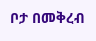ቦታ በመቅረብ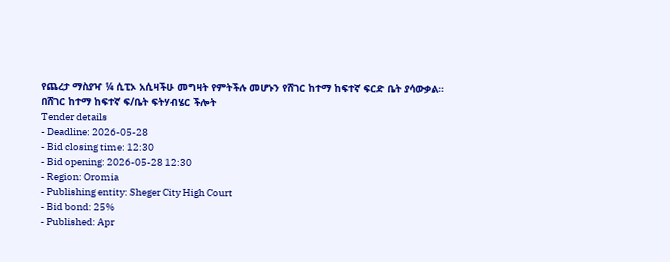የጨረታ ማስያዣ ¼ ሲፒኦ አሲዛችሁ መግዛት የምትችሉ መሆኑን የሸገር ከተማ ከፍተኛ ፍርድ ቤት ያሳውቃል።
በሸገር ከተማ ከፍተኛ ፍ/ቤት ፍትሃብሄር ችሎት
Tender details
- Deadline: 2026-05-28
- Bid closing time: 12:30
- Bid opening: 2026-05-28 12:30
- Region: Oromia
- Publishing entity: Sheger City High Court
- Bid bond: 25%
- Published: Apr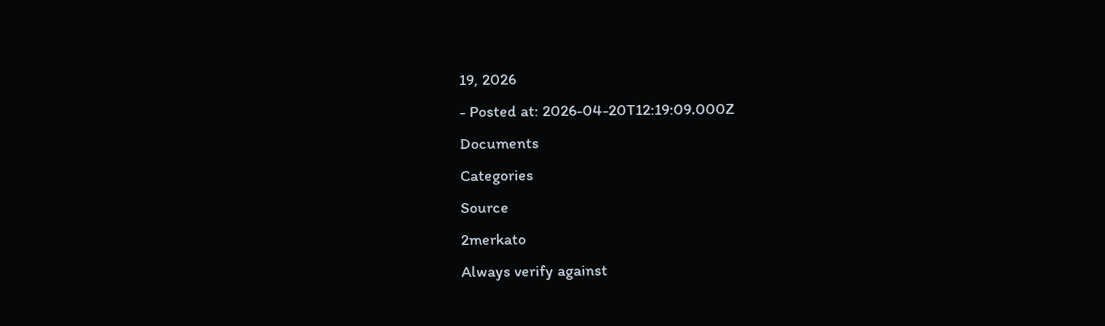19, 2026
- Posted at: 2026-04-20T12:19:09.000Z
Documents
Categories
Source
2merkato
Always verify against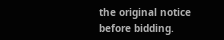the original notice before bidding.